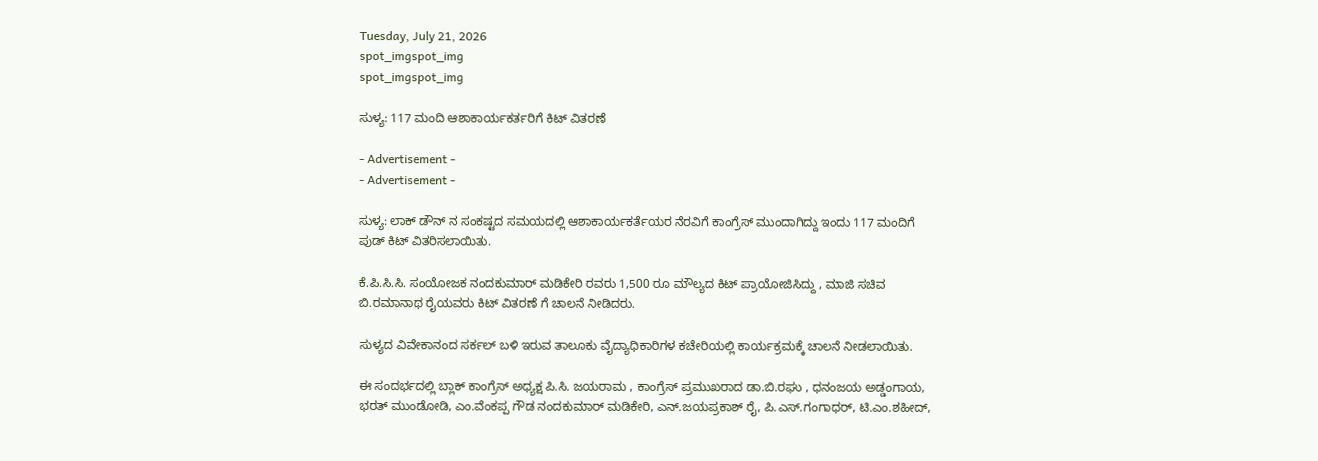Tuesday, July 21, 2026
spot_imgspot_img
spot_imgspot_img

ಸುಳ್ಯ: 117 ಮಂದಿ ಆಶಾಕಾರ್ಯಕರ್ತರಿಗೆ ಕಿಟ್ ವಿತರಣೆ

- Advertisement -
- Advertisement -

ಸುಳ್ಯ: ಲಾಕ್ ಡೌನ್ ನ ಸಂಕಷ್ಟದ ಸಮಯದಲ್ಲಿ ಆಶಾಕಾರ್ಯಕರ್ತೆಯರ ನೆರವಿಗೆ ಕಾಂಗ್ರೆಸ್ ಮುಂದಾಗಿದ್ದು ಇಂದು 117 ಮಂದಿಗೆ ಪುಡ್ ಕಿಟ್ ವಿತರಿಸಲಾಯಿತು.

ಕೆ.ಪಿ.ಸಿ.ಸಿ. ಸಂಯೋಜಕ ನಂದಕುಮಾರ್ ಮಡಿಕೇರಿ ರವರು 1,500 ರೂ ಮೌಲ್ಯದ ಕಿಟ್ ಪ್ರಾಯೋಜಿಸಿದ್ದು , ಮಾಜಿ ಸಚಿವ ಬಿ.ರಮಾನಾಥ ರೈಯವರು ಕಿಟ್ ವಿತರಣೆ ಗೆ ಚಾಲನೆ ನೀಡಿದರು.

ಸುಳ್ಯದ ವಿವೇಕಾನಂದ ಸರ್ಕಲ್ ಬಳಿ ಇರುವ ತಾಲೂಕು ವೈದ್ಯಾಧಿಕಾರಿಗಳ ಕಚೇರಿಯಲ್ಲಿ ಕಾರ್ಯಕ್ರಮಕ್ಕೆ ಚಾಲನೆ ನೀಡಲಾಯಿತು.

ಈ ಸಂದರ್ಭದಲ್ಲಿ ಬ್ಲಾಕ್ ಕಾಂಗ್ರೆಸ್ ಅಧ್ಯಕ್ಷ ಪಿ.ಸಿ. ಜಯರಾಮ , ಕಾಂಗ್ರೆಸ್ ಪ್ರಮುಖರಾದ ಡಾ.ಬಿ.ರಘು , ಧನಂಜಯ ಅಡ್ಡಂಗಾಯ, ಭರತ್ ಮುಂಡೋಡಿ, ಎಂ.ವೆಂಕಪ್ಪ ಗೌಡ ನಂದಕುಮಾರ್ ಮಡಿಕೇರಿ, ಎನ್.ಜಯಪ್ರಕಾಶ್ ರೈ, ಪಿ.ಎಸ್.ಗಂಗಾಧರ್, ಟಿ.ಎಂ.ಶಹೀದ್,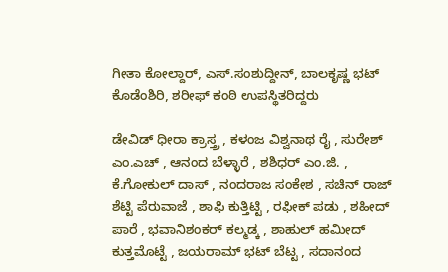ಗೀತಾ ಕೋಲ್ದಾರ್, ಎಸ್‌.ಸಂಶುದ್ದೀನ್, ಬಾಲಕೃಷ್ಣ ಭಟ್ ಕೊಡೆಂಶಿರಿ, ಶರೀಫ್ ಕಂಠಿ ಉಪಸ್ಥಿತರಿದ್ದರು

ಡೇವಿಡ್ ಧೀರಾ ಕ್ರಾಸ್ತ್ರ , ಕಳಂಜ ವಿಶ್ವನಾಥ ರೈ , ಸುರೇಶ್ ಎಂ.ಎಚ್ , ಆನಂದ ಬೆಳ್ಳಾರೆ , ಶಶಿಧರ್ ಎಂ.ಜಿ. , ಕೆ.ಗೋಕುಲ್ ದಾಸ್ , ನಂದರಾಜ ಸಂಕೇಶ , ಸಚಿನ್ ರಾಜ್ ಶೆಟ್ಟಿ ಪೆರುವಾಜೆ , ಶಾಫಿ ಕುತ್ತಿಟ್ಟಿ , ರಫೀಕ್ ಪಡು , ಶಹೀದ್ ಪಾರೆ , ಭವಾನಿಶಂಕರ್ ಕಲ್ಮಡ್ಕ , ಶಾಹುಲ್ ಹಮೀದ್ ಕುತ್ತಮೊಟ್ಟೆ , ಜಯರಾಮ್ ಭಟ್ ಬೆಟ್ಟ , ಸದಾನಂದ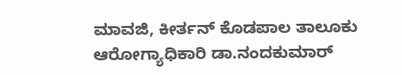ಮಾವಜಿ, ಕೀರ್ತನ್ ಕೊಡಪಾಲ ತಾಲೂಕು ಆರೋಗ್ಯಾಧಿಕಾರಿ ಡಾ.ನಂದಕುಮಾರ್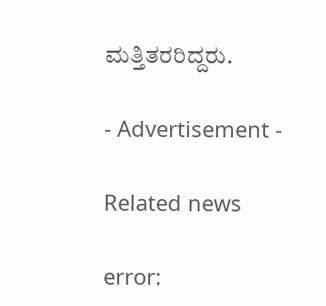ಮತ್ತಿತರರಿದ್ದರು.

- Advertisement -

Related news

error: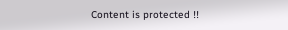Content is protected !!